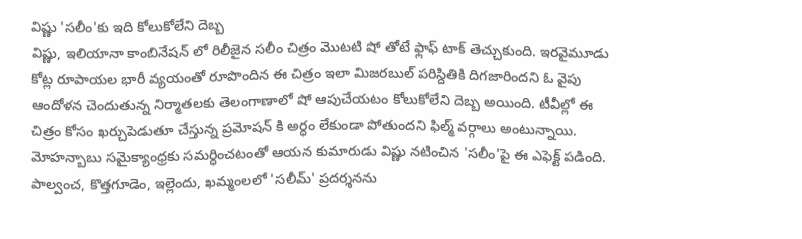విష్ణు 'సలీం'కు ఇది కోలుకోలేని దెబ్బ
విష్ణు, ఇలియానా కాంబినేషన్ లో రిలీజైన సలీం చిత్రం మొటటి షో తోటే ఫ్లాఫ్ టాక్ తెచ్చుకుంది. ఇరవైమూడు కోట్ల రూపాయల భారీ వ్యయంతో రూపొందిన ఈ చిత్రం ఇలా మిజరబుల్ పరిస్దితికి దిగజారిందని ఓ వైపు ఆందోళన చెందుతున్న నిర్మాతలకు తెలంగాణాలో షో ఆపుచేయటం కోలుకోలేని దెబ్బ అయింది. టీవీల్లో ఈ చిత్రం కోసం ఖర్చుపెడుతూ చేస్తున్న ప్రమోషన్ కి అర్ధం లేకుండా పోతుందని ఫిల్మ్ వర్గాలు అంటున్నాయి. మోహన్బాబు సమైక్యాంధ్రకు సమర్ధించటంతో ఆయన కుమారుడు విష్ణు నటించిన 'సలీం'పై ఈ ఎఫెక్ట్ పడింది.
పాల్వంచ, కొత్తగూడెం, ఇల్లెందు, ఖమ్మంలలో 'సలీమ్' ప్రదర్శనను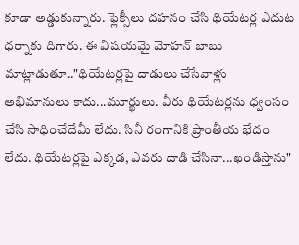కూడా అడ్డుకున్నారు. ఫ్లెక్సీలు దహనం చేసి థియేటర్ల ఎదుట ధర్నాకు దిగారు. ఈ విషయమై మోహన్ బాబు మాట్లాడుతూ.."థియేటర్లపై దాడులు చేసేవాళ్లు అభిమానులు కాదు...మూర్ఖులు. వీరు థియేటర్లను ధ్వంసం చేసి సాధించేదేమీ లేదు. సినీ రంగానికి ప్రాంతీయ భేదం లేదు. థియేటర్లపై ఎక్కడ, ఎవరు దాడి చేసినా...ఖండిస్తాను"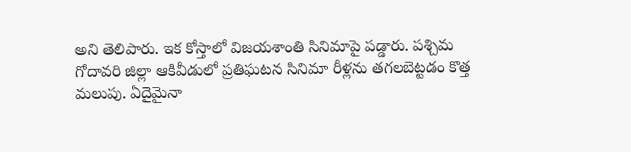అని తెలిపారు. ఇక కోస్తాలో విజయశాంతి సినిమాపై పడ్డారు. పశ్చిమ గోదావరి జిల్లా ఆకివీడులో ప్రతిఘటన సినిమా రీళ్లను తగలబెట్టడం కొత్త మలుపు. ఏదైమైనా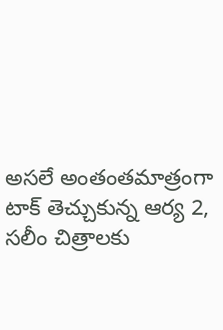అసలే అంతంతమాత్రంగా టాక్ తెచ్చుకున్న ఆర్య 2, సలీం చిత్రాలకు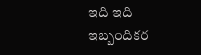ఇది ఇది ఇబ్బందికర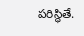పరిస్ధితే.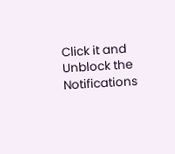Click it and Unblock the Notifications